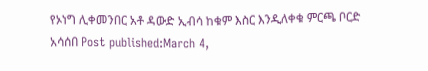የኦነግ ሊቀመንበር አቶ ዳውድ ኢብሳ ከቁም እስር እንዲለቀቁ ምርጫ ቦርድ አሳሰበ Post published:March 4,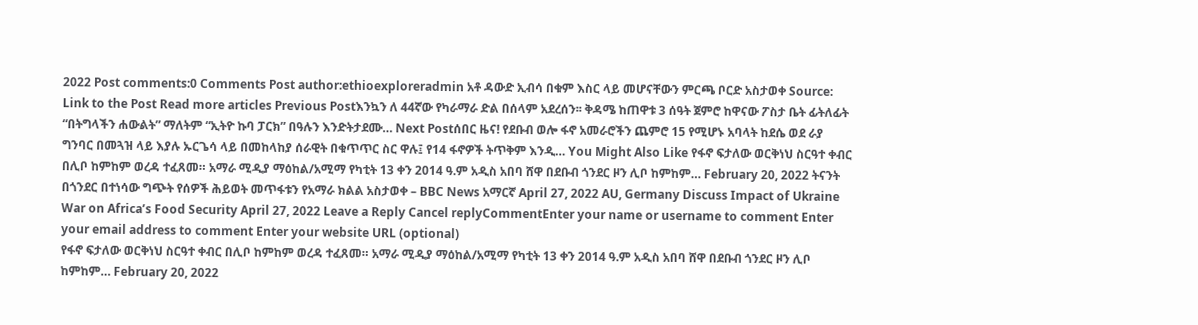2022 Post comments:0 Comments Post author:ethioexploreradmin አቶ ዳውድ ኢብሳ በቁም እስር ላይ መሆናቸውን ምርጫ ቦርድ አስታወቀ Source: Link to the Post Read more articles Previous Postእንኳን ለ 44ኛው የካራማራ ድል በሰላም አደረሰን፡፡ ቅዳሜ ከጠዋቱ 3 ሰዓት ጀምሮ ከዋናው ፖስታ ቤት ፊትለፊት “በትግላችን ሐውልት” ማለትም “ኢትዮ ኩባ ፓርክ” በዓሉን እንድትታደሙ… Next Postሰበር ዜና! የደቡብ ወሎ ፋኖ አመራሮችን ጨምሮ 15 የሚሆኑ አባላት ከደሴ ወደ ራያ ግንባር በመጓዝ ላይ እያሉ ኡርጌሳ ላይ በመከላከያ ሰራዊት በቁጥጥር ስር ዋሉ፤ የ14 ፋኖዎች ትጥቅም እንዲ… You Might Also Like የፋኖ ፍታለው ወርቅነህ ስርዓተ ቀብር በሊቦ ከምከም ወረዳ ተፈጸመ። አማራ ሚዲያ ማዕከል/አሚማ የካቲት 13 ቀን 2014 ዓ.ም አዲስ አበባ ሸዋ በደቡብ ጎንደር ዞን ሊቦ ከምከም… February 20, 2022 ትናንት በጎንደር በተነሳው ግጭት የሰዎች ሕይወት መጥፋቱን የአማራ ክልል አስታወቀ – BBC News አማርኛ April 27, 2022 AU, Germany Discuss Impact of Ukraine War on Africa’s Food Security April 27, 2022 Leave a Reply Cancel replyCommentEnter your name or username to comment Enter your email address to comment Enter your website URL (optional)
የፋኖ ፍታለው ወርቅነህ ስርዓተ ቀብር በሊቦ ከምከም ወረዳ ተፈጸመ። አማራ ሚዲያ ማዕከል/አሚማ የካቲት 13 ቀን 2014 ዓ.ም አዲስ አበባ ሸዋ በደቡብ ጎንደር ዞን ሊቦ ከምከም… February 20, 2022